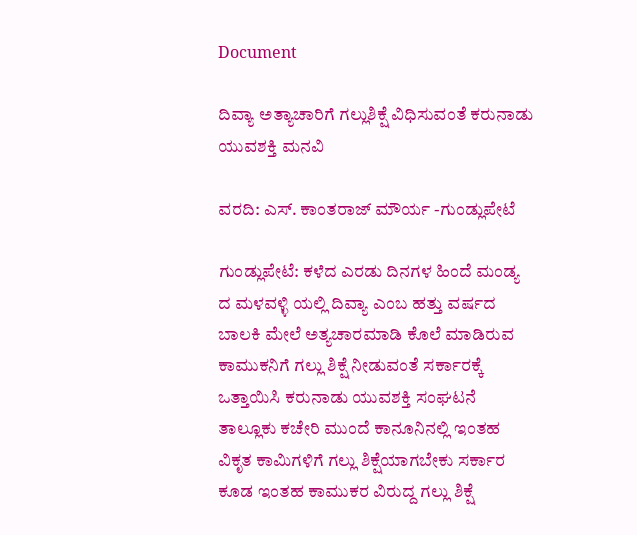Document

ದಿವ್ಯಾ ಅತ್ಯಾಚಾರಿಗೆ ಗಲ್ಲುಶಿಕ್ಷೆ ವಿಧಿಸುವಂತೆ ಕರುನಾಡು ಯುವಶಕ್ತಿ ಮನವಿ

ವರದಿ: ಎಸ್. ಕಾಂತರಾಜ್ ಮೌರ್ಯ -ಗುಂಡ್ಲುಪೇಟೆ

ಗುಂಡ್ಲುಪೇಟೆ: ಕಳೆದ ಎರಡು ದಿನಗಳ ಹಿಂದೆ ಮಂಡ್ಯ ದ ಮಳವಳ್ಳಿ ಯಲ್ಲಿ ದಿವ್ಯಾ ಎಂಬ ಹತ್ತು ವರ್ಷದ ಬಾಲಕಿ ಮೇಲೆ ಅತ್ಯಚಾರಮಾಡಿ ಕೊಲೆ ಮಾಡಿರುವ ಕಾಮುಕನಿಗೆ ಗಲ್ಲು ಶಿಕ್ಷೆ ನೀಡುವಂತೆ ಸರ್ಕಾರಕ್ಕೆ ಒತ್ತಾಯಿಸಿ ಕರುನಾಡು ಯುವಶಕ್ತಿ ಸಂಘಟನೆ ತಾಲ್ಲೂಕು ಕಚೇರಿ ಮುಂದೆ ಕಾನೂನಿನಲ್ಲಿ ಇಂತಹ ವಿಕೃತ ಕಾಮಿಗಳಿಗೆ ಗಲ್ಲು ಶಿಕ್ಷೆಯಾಗಬೇಕು ಸರ್ಕಾರ ಕೂಡ ಇಂತಹ ಕಾಮುಕರ ವಿರುದ್ದ ಗಲ್ಲು ಶಿಕ್ಷೆ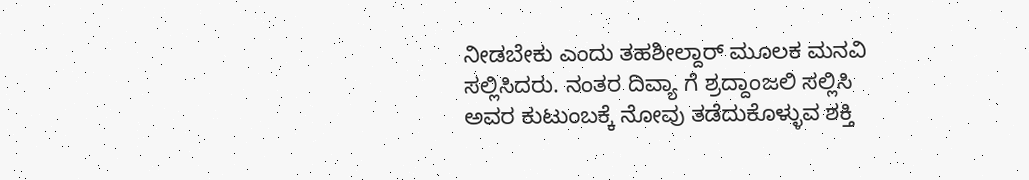ನೀಡಬೇಕು ಎಂದು ತಹಶೀಲ್ದಾರ್ ಮೂಲಕ ಮನವಿ ಸಲ್ಲಿಸಿದರು. ನಂತರ ದಿವ್ಯಾ ಗೆ ಶ್ರದ್ದಾಂಜಲಿ ಸಲ್ಲಿಸಿ ಅವರ ಕುಟುಂಬಕ್ಕೆ ನೋವು ತಡೆದುಕೊಳ್ಳುವ ಶಕ್ತಿ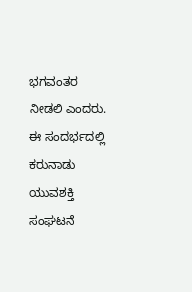ಭಗವಂತರ ನೀಡಲಿ ಎಂದರು. ಈ ಸಂದರ್ಭದಲ್ಲಿ ಕರುನಾಡು ಯುವಶಕ್ತಿ ಸಂಘಟನೆ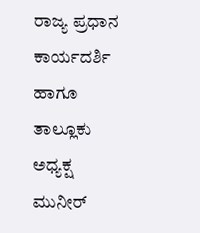ರಾಜ್ಯ ಪ್ರಧಾನ ಕಾರ್ಯದರ್ಶಿ ಹಾಗೂ ತಾಲ್ಲೂಕು ಅಧ್ಯಕ್ಷ ಮುನೀರ್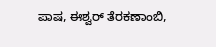ಪಾಷ, ಈಶ್ವರ್ ತೆರಕಣಾಂಬಿ,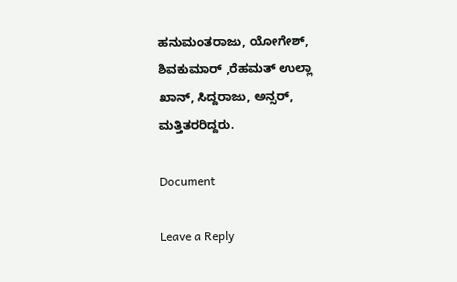ಹನುಮಂತರಾಜು, ಯೋಗೇಶ್, ಶಿವಕುಮಾರ್ ,ರೆಹಮತ್ ಉಲ್ಲಾ ಖಾನ್, ಸಿದ್ದರಾಜು, ಅನ್ಸರ್, ಮತ್ತಿತರರಿದ್ದರು.

Document

Leave a Reply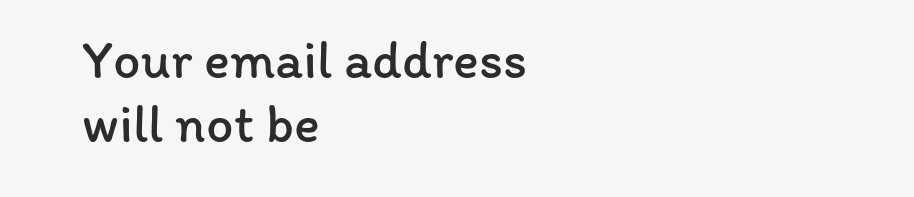Your email address will not be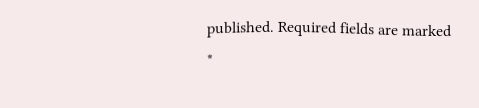published. Required fields are marked *